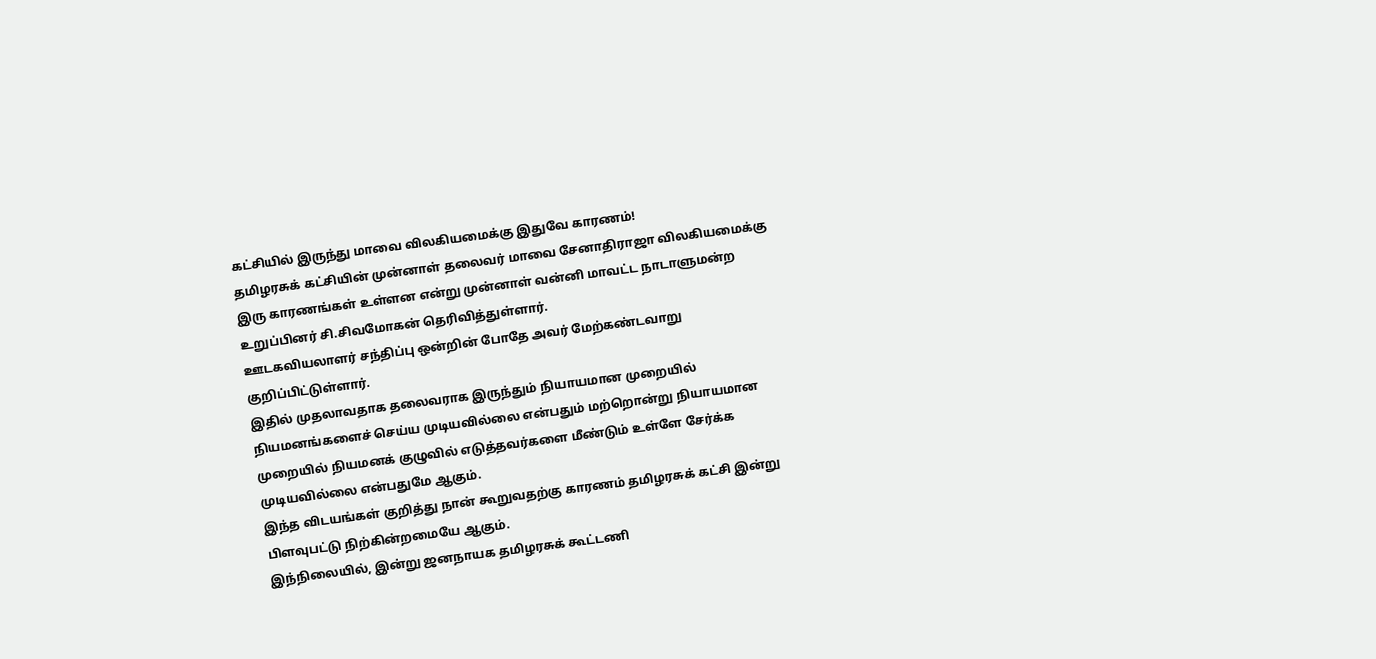கட்சியில் இருந்து மாவை விலகியமைக்கு இதுவே காரணம்!
தமிழரசுக் கட்சியின் முன்னாள் தலைவர் மாவை சேனாதிராஜா விலகியமைக்கு இரு காரணங்கள் உள்ளன என்று முன்னாள் வன்னி மாவட்ட நாடாளுமன்ற உறுப்பினர் சி.சிவமோகன் தெரிவித்துள்ளார்.
ஊடகவியலாளர் சந்திப்பு ஒன்றின் போதே அவர் மேற்கண்டவாறு குறிப்பிட்டுள்ளார்.
இதில் முதலாவதாக தலைவராக இருந்தும் நியாயமான முறையில் நியமனங்களைச் செய்ய முடியவில்லை என்பதும் மற்றொன்று நியாயமான முறையில் நியமனக் குழுவில் எடுத்தவர்களை மீண்டும் உள்ளே சேர்க்க முடியவில்லை என்பதுமே ஆகும்.
இந்த விடயங்கள் குறித்து நான் கூறுவதற்கு காரணம் தமிழரசுக் கட்சி இன்று பிளவுபட்டு நிற்கின்றமையே ஆகும்.
இந்நிலையில், இன்று ஜனநாயக தமிழரசுக் கூட்டணி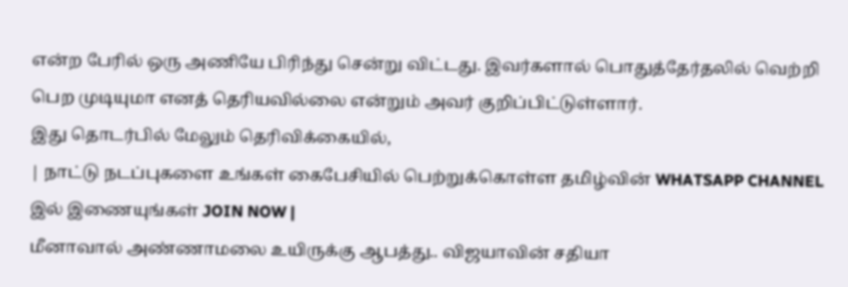என்ற பேரில் ஒரு அணியே பிரிந்து சென்று விட்டது. இவர்களால் பொதுத்தேர்தலில் வெற்றி பெற முடியுமா எனத் தெரியவில்லை என்றும் அவர் குறிப்பிட்டுள்ளார்.
இது தொடர்பில் மேலும் தெரிவிக்கையில்,
| நாட்டு நடப்புகளை உங்கள் கைபேசியில் பெற்றுக்கொள்ள தமிழ்வின் WHATSAPP CHANNEL இல் இணையுங்கள் JOIN NOW |
மீனாவால் அண்ணாமலை உயிருக்கு ஆபத்து.. விஜயாவின் சதியா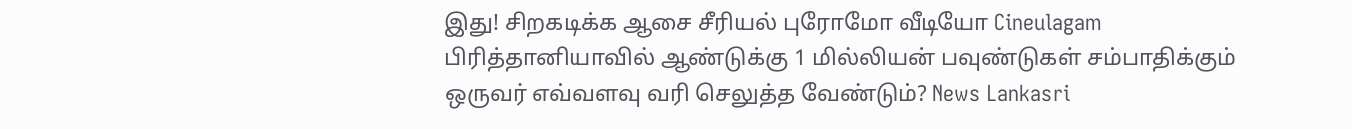இது! சிறகடிக்க ஆசை சீரியல் புரோமோ வீடியோ Cineulagam
பிரித்தானியாவில் ஆண்டுக்கு 1 மில்லியன் பவுண்டுகள் சம்பாதிக்கும் ஒருவர் எவ்வளவு வரி செலுத்த வேண்டும்? News Lankasri